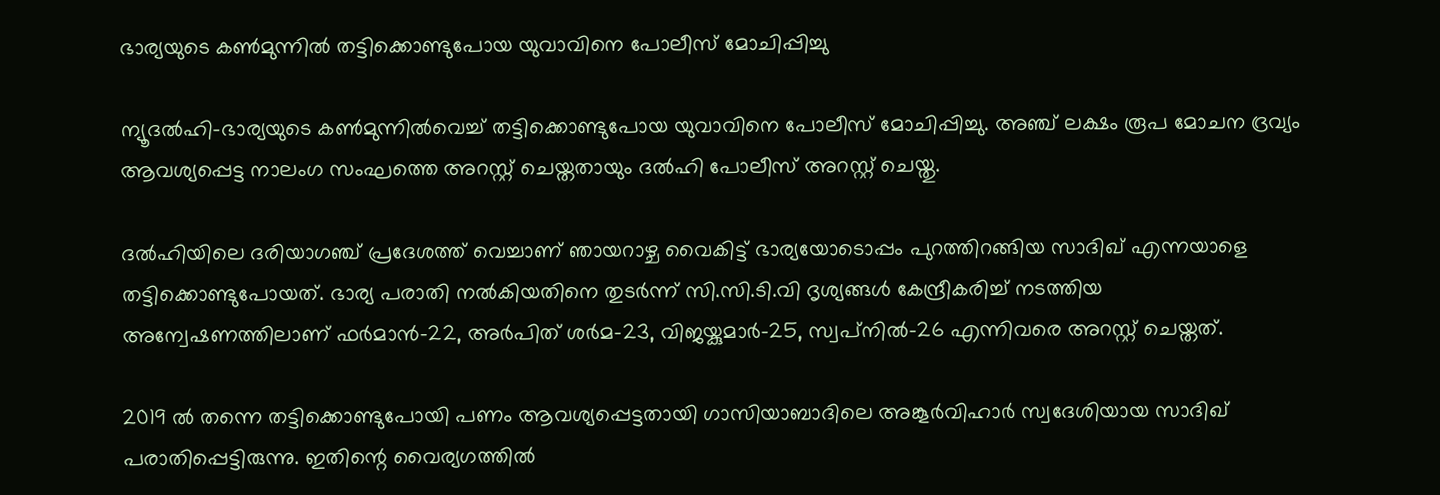ഭാര്യയുടെ കണ്‍മുന്നില്‍ തട്ടിക്കൊണ്ടുപോയ യുവാവിനെ പോലീസ് മോചിപ്പിച്ചു

ന്യൂദല്‍ഹി-ഭാര്യയുടെ കണ്‍മുന്നില്‍വെച്ച് തട്ടിക്കൊണ്ടുപോയ യുവാവിനെ പോലീസ് മോചിപ്പിച്ചു. അഞ്ച് ലക്ഷം രൂപ മോചന ദ്രവ്യം ആവശ്യപ്പെട്ട നാലംഗ സംഘത്തെ അറസ്റ്റ് ചെയ്തതായും ദല്‍ഹി പോലീസ് അറസ്റ്റ് ചെയ്തു.

ദല്‍ഹിയിലെ ദരിയാഗഞ്ച് പ്രദേശത്ത് വെച്ചാണ് ഞായറാഴ്ച വൈകിട്ട് ഭാര്യയോടൊപ്പം പുറത്തിറങ്ങിയ സാദിഖ് എന്നയാളെ തട്ടിക്കൊണ്ടുപോയത്. ഭാര്യ പരാതി നല്‍കിയതിനെ തുടര്‍ന്ന് സി.സി.ടി.വി ദൃശ്യങ്ങള്‍ കേന്ദ്രീകരിച്ച് നടത്തിയ അന്വേഷണത്തിലാണ് ഫര്‍മാന്‍-22, അര്‍പിത് ശര്‍മ-23, വിജയ്കുമാര്‍-25, സ്വപ്‌നില്‍-26 എന്നിവരെ അറസ്റ്റ് ചെയ്തത്.

2019 ല്‍ തന്നെ തട്ടിക്കൊണ്ടുപോയി പണം ആവശ്യപ്പെട്ടതായി ഗാസിയാബാദിലെ അങ്കൂര്‍വിഹാര്‍ സ്വദേശിയായ സാദിഖ് പരാതിപ്പെട്ടിരുന്നു. ഇതിന്റെ വൈര്യഗത്തില്‍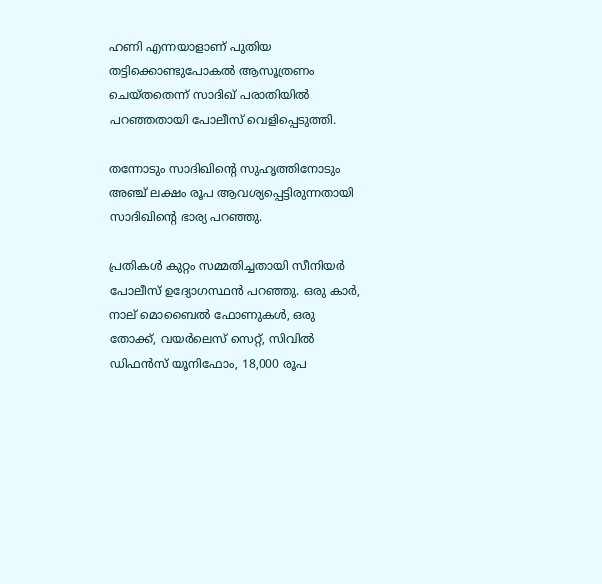ഹണി എന്നയാളാണ് പുതിയ തട്ടിക്കൊണ്ടുപോകല്‍ ആസൂത്രണം ചെയ്തതെന്ന് സാദിഖ് പരാതിയില്‍ പറഞ്ഞതായി പോലീസ് വെളിപ്പെടുത്തി.

തന്നോടും സാദിഖിന്റെ സുഹൃത്തിനോടും അഞ്ച് ലക്ഷം രൂപ ആവശ്യപ്പെട്ടിരുന്നതായി സാദിഖിന്റെ ഭാര്യ പറഞ്ഞു.

പ്രതികള്‍ കുറ്റം സമ്മതിച്ചതായി സീനിയര്‍ പോലീസ് ഉദ്യോഗസ്ഥന്‍ പറഞ്ഞു. ഒരു കാര്‍, നാല് മൊബൈല്‍ ഫോണുകള്‍, ഒരു തോക്ക്, വയര്‍ലെസ് സെറ്റ്, സിവില്‍ ഡിഫന്‍സ് യൂനിഫോം, 18,000 രൂപ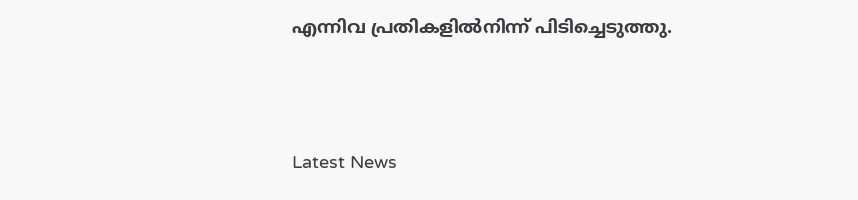എന്നിവ പ്രതികളില്‍നിന്ന് പിടിച്ചെടുത്തു.



Latest News